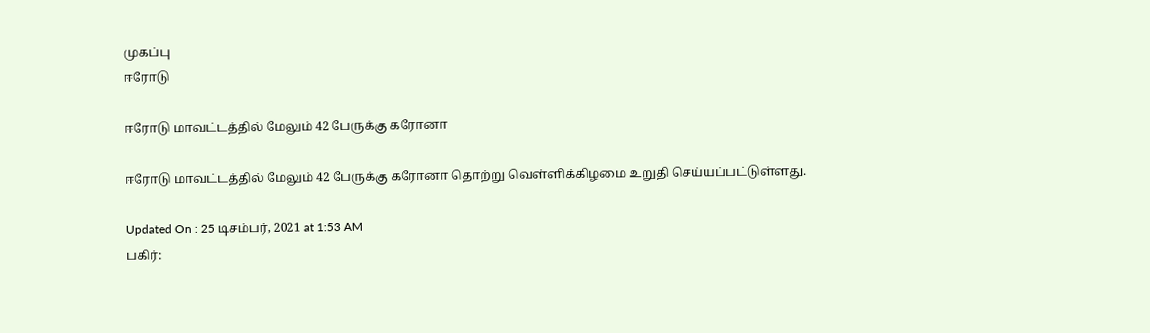முகப்பு
ஈரோடு

ஈரோடு மாவட்டத்தில் மேலும் 42 பேருக்கு கரோனா

ஈரோடு மாவட்டத்தில் மேலும் 42 பேருக்கு கரோனா தொற்று வெள்ளிக்கிழமை உறுதி செய்யப்பட்டுள்ளது.

Updated On : 25 டிசம்பர், 2021 at 1:53 AM
பகிர்: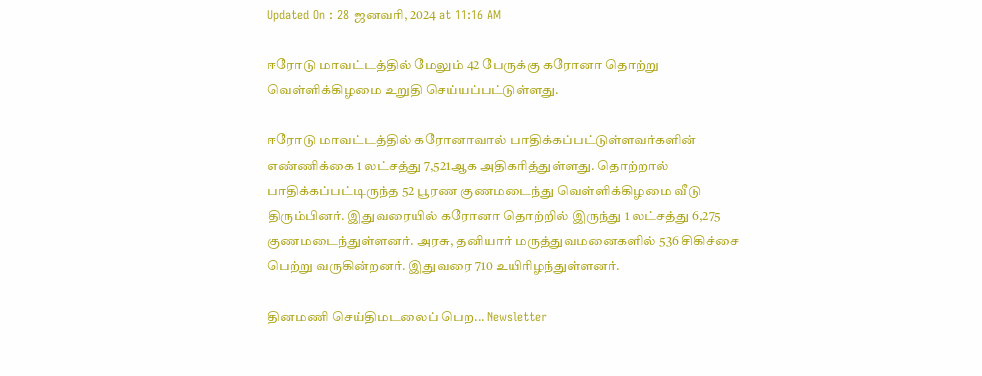Updated On : 28 ஜனவரி, 2024 at 11:16 AM

ஈரோடு மாவட்டத்தில் மேலும் 42 பேருக்கு கரோனா தொற்று வெள்ளிக்கிழமை உறுதி செய்யப்பட்டுள்ளது.

ஈரோடு மாவட்டத்தில் கரோனாவால் பாதிக்கப்பட்டுள்ளவர்களின் எண்ணிக்கை 1 லட்சத்து 7,521ஆக அதிகரித்துள்ளது. தொற்றால் பாதிக்கப்பட்டிருந்த 52 பூரண குணமடைந்து வெள்ளிக்கிழமை வீடு திரும்பினர். இதுவரையில் கரோனா தொற்றில் இருந்து 1 லட்சத்து 6,275 குணமடைந்துள்ளனர். அரசு, தனியார் மருத்துவமனைகளில் 536 சிகிச்சை பெற்று வருகின்றனர். இதுவரை 710 உயிரிழந்துள்ளனர்.

தினமணி செய்திமடலைப் பெற... Newsletter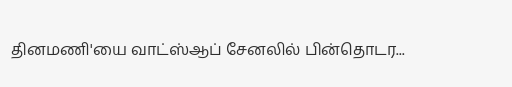தினமணி'யை வாட்ஸ்ஆப் சேனலில் பின்தொடர...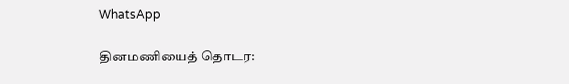WhatsApp

தினமணியைத் தொடர: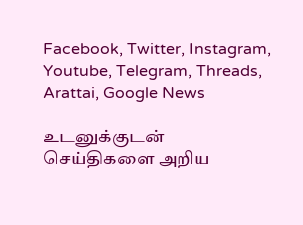Facebook, Twitter, Instagram, Youtube, Telegram, Threads, Arattai, Google News

உடனுக்குடன் செய்திகளை அறிய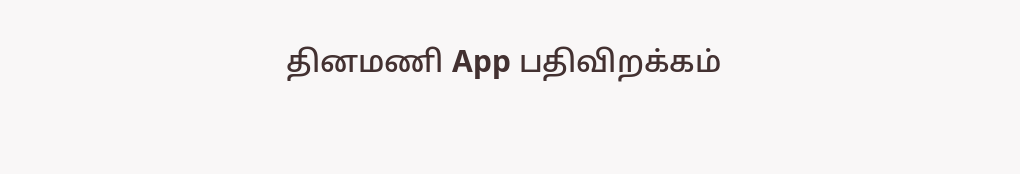தினமணி App பதிவிறக்கம்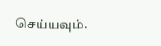செய்யவும்.